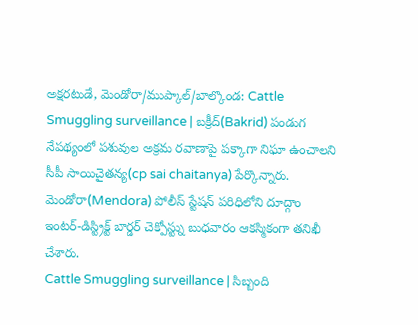అక్షరటుడే, మెండోరా/ముప్కాల్/బాల్కొండ: Cattle Smuggling surveillance | బక్రీద్(Bakrid) పండుగ నేపథ్యంలో పశువుల అక్రమ రవాణాపై పక్కాగా నిఘా ఉంచాలని సీపీ సాయిచైతన్య(cp sai chaitanya) పేర్కొన్నారు. మెండోరా(Mendora) పోలీస్ స్టేషన్ పరిధిలోని దూద్గాం ఇంటర్-డిస్ట్రిక్ట్ బార్డర్ చెక్పోస్ట్ను బుధవారం ఆకస్మికంగా తనిఖీ చేశారు.
Cattle Smuggling surveillance | సిబ్బంది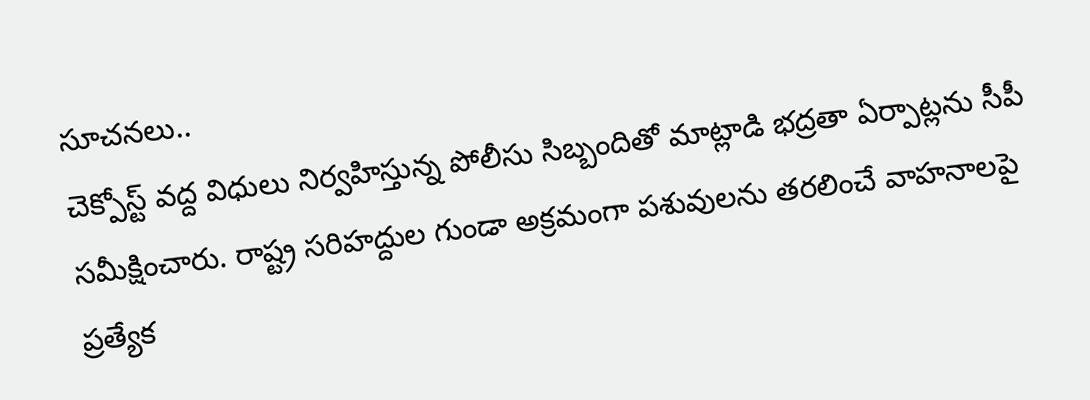సూచనలు..
చెక్పోస్ట్ వద్ద విధులు నిర్వహిస్తున్న పోలీసు సిబ్బందితో మాట్లాడి భద్రతా ఏర్పాట్లను సీపీ సమీక్షించారు. రాష్ట్ర సరిహద్దుల గుండా అక్రమంగా పశువులను తరలించే వాహనాలపై ప్రత్యేక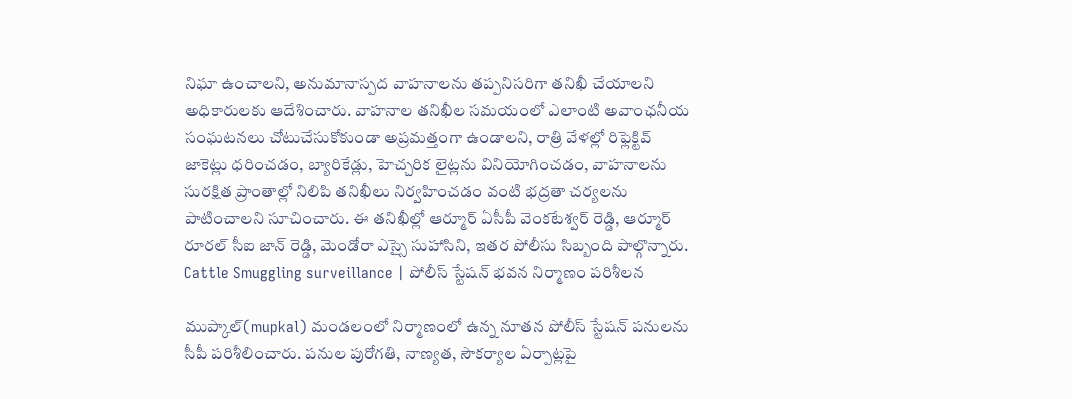నిఘా ఉంచాలని, అనుమానాస్పద వాహనాలను తప్పనిసరిగా తనిఖీ చేయాలని అధికారులకు ఆదేశించారు. వాహనాల తనిఖీల సమయంలో ఎలాంటి అవాంఛనీయ సంఘటనలు చోటుచేసుకోకుండా అప్రమత్తంగా ఉండాలని, రాత్రి వేళల్లో రిఫ్లెక్టివ్ జాకెట్లు ధరించడం, బ్యారికేడ్లు, హెచ్చరిక లైట్లను వినియోగించడం, వాహనాలను సురక్షిత ప్రాంతాల్లో నిలిపి తనిఖీలు నిర్వహించడం వంటి భద్రతా చర్యలను పాటించాలని సూచించారు. ఈ తనిఖీల్లో ఆర్మూర్ ఏసీపీ వెంకటేశ్వర్ రెడ్డి, ఆర్మూర్ రూరల్ సీఐ జాన్ రెడ్డి, మెండోరా ఎస్సై సుహాసిని, ఇతర పోలీసు సిబ్బంది పాల్గొన్నారు.
Cattle Smuggling surveillance | పోలీస్ స్టేషన్ భవన నిర్మాణం పరిశీలన

ముప్కాల్(mupkal) మండలంలో నిర్మాణంలో ఉన్న నూతన పోలీస్ స్టేషన్ పనులను సీపీ పరిశీలించారు. పనుల పురోగతి, నాణ్యత, సౌకర్యాల ఏర్పాట్లపై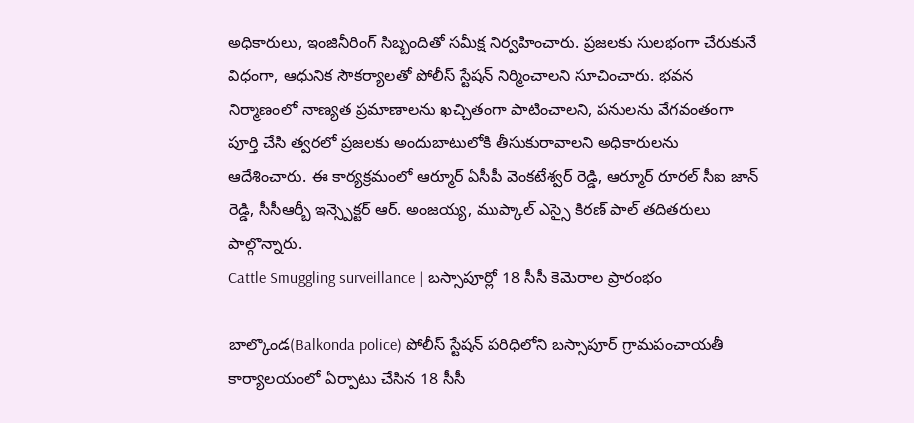అధికారులు, ఇంజినీరింగ్ సిబ్బందితో సమీక్ష నిర్వహించారు. ప్రజలకు సులభంగా చేరుకునే విధంగా, ఆధునిక సౌకర్యాలతో పోలీస్ స్టేషన్ నిర్మించాలని సూచించారు. భవన నిర్మాణంలో నాణ్యత ప్రమాణాలను ఖచ్చితంగా పాటించాలని, పనులను వేగవంతంగా పూర్తి చేసి త్వరలో ప్రజలకు అందుబాటులోకి తీసుకురావాలని అధికారులను ఆదేశించారు. ఈ కార్యక్రమంలో ఆర్మూర్ ఏసీపీ వెంకటేశ్వర్ రెడ్డి, ఆర్మూర్ రూరల్ సీఐ జాన్ రెడ్డి, సీసీఆర్బీ ఇన్స్పెక్టర్ ఆర్. అంజయ్య, ముప్కాల్ ఎస్సై కిరణ్ పాల్ తదితరులు పాల్గొన్నారు.
Cattle Smuggling surveillance | బస్సాపూర్లో 18 సీసీ కెమెరాల ప్రారంభం

బాల్కొండ(Balkonda police) పోలీస్ స్టేషన్ పరిధిలోని బస్సాపూర్ గ్రామపంచాయతీ కార్యాలయంలో ఏర్పాటు చేసిన 18 సీసీ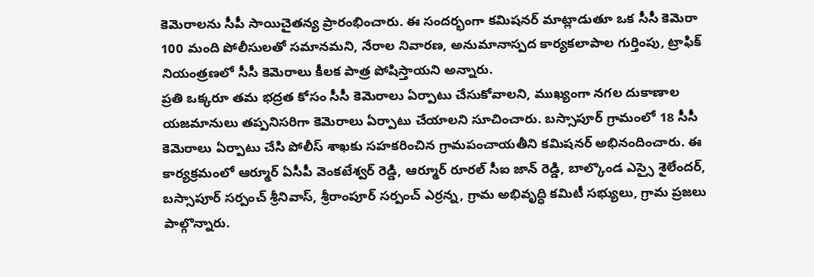కెమెరాలను సీపీ సాయిచైతన్య ప్రారంభించారు. ఈ సందర్భంగా కమిషనర్ మాట్లాడుతూ ఒక సీసీ కెమెరా 100 మంది పోలీసులతో సమానమని, నేరాల నివారణ, అనుమానాస్పద కార్యకలాపాల గుర్తింపు, ట్రాఫిక్ నియంత్రణలో సీసీ కెమెరాలు కీలక పాత్ర పోషిస్తాయని అన్నారు.
ప్రతి ఒక్కరూ తమ భద్రత కోసం సీసీ కెమెరాలు ఏర్పాటు చేసుకోవాలని, ముఖ్యంగా నగల దుకాణాల యజమానులు తప్పనిసరిగా కెమెరాలు ఏర్పాటు చేయాలని సూచించారు. బస్సాపూర్ గ్రామంలో 18 సీసీ కెమెరాలు ఏర్పాటు చేసి పోలీస్ శాఖకు సహకరించిన గ్రామపంచాయతీని కమిషనర్ అభినందించారు. ఈ కార్యక్రమంలో ఆర్మూర్ ఏసీపీ వెంకటేశ్వర్ రెడ్డి, ఆర్మూర్ రూరల్ సీఐ జాన్ రెడ్డి, బాల్కొండ ఎస్సై శైలేందర్, బస్సాపూర్ సర్పంచ్ శ్రీనివాస్, శ్రీరాంపూర్ సర్పంచ్ ఎర్రన్న, గ్రామ అభివృద్ధి కమిటీ సభ్యులు, గ్రామ ప్రజలు పాల్గొన్నారు.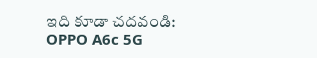ఇది కూడా చదవండి: OPPO A6c 5G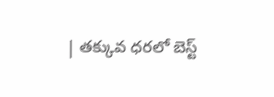| తక్కువ ధరలో బెస్ట్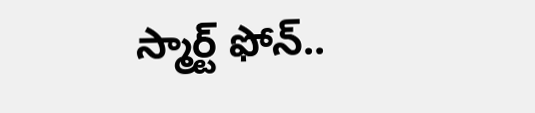స్మార్ట్ ఫోన్..